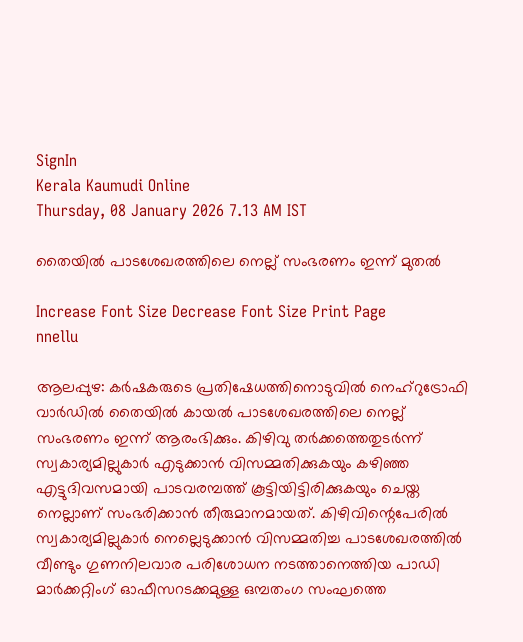SignIn
Kerala Kaumudi Online
Thursday, 08 January 2026 7.13 AM IST

തൈയിൽ പാടശേഖരത്തിലെ നെല്ല് സംഭരണം ഇന്ന് മുതൽ

Increase Font Size Decrease Font Size Print Page
nnellu

ആലപ്പുഴ: കർഷകരുടെ പ്രതിഷേധത്തിനൊടുവിൽ നെഹ്റുട്രോഫി വാർഡിൽ തൈയിൽ കായൽ പാടശേഖരത്തിലെ നെല്ല് സംഭരണം ഇന്ന് ആരംഭിക്കും. കിഴിവു തർക്കത്തെതുടർന്ന് സ്വകാര്യമില്ലുകാർ എടുക്കാൻ വിസമ്മതിക്കുകയും കഴിഞ്ഞ എട്ടുദിവസമായി പാടവരമ്പത്ത് കൂട്ടിയിട്ടിരിക്കുകയും ചെയ്ത നെല്ലാണ് സംഭരിക്കാൻ തീരുമാനമായത്. കിഴിവിന്റെപേരിൽ സ്വകാര്യമില്ലുകാർ നെല്ലെടുക്കാൻ വിസമ്മതിച്ച പാടശേഖരത്തിൽ വീണ്ടും ഗുണനിലവാര പരിശോധന നടത്താനെത്തിയ പാഡി മാർക്കറ്റിംഗ് ഓഫീസറടക്കമുള്ള ഒമ്പതംഗ സംഘത്തെ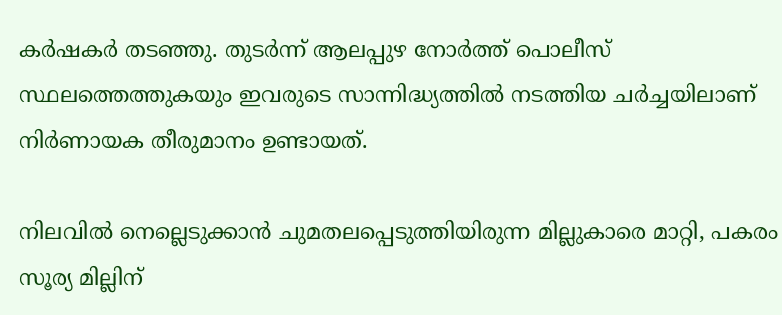കർഷകർ തടഞ്ഞു. തുടർന്ന് ആലപ്പുഴ നോർത്ത് പൊലീസ് സ്ഥലത്തെത്തുകയും ഇവരുടെ സാന്നിദ്ധ്യത്തിൽ നടത്തിയ ചർച്ചയിലാണ് നിർണായക തീരുമാനം ഉണ്ടായത്.

നിലവിൽ നെല്ലെടുക്കാൻ ചുമതലപ്പെടുത്തിയിരുന്ന മില്ലുകാരെ മാറ്റി, പകരം സൂര്യ മില്ലിന്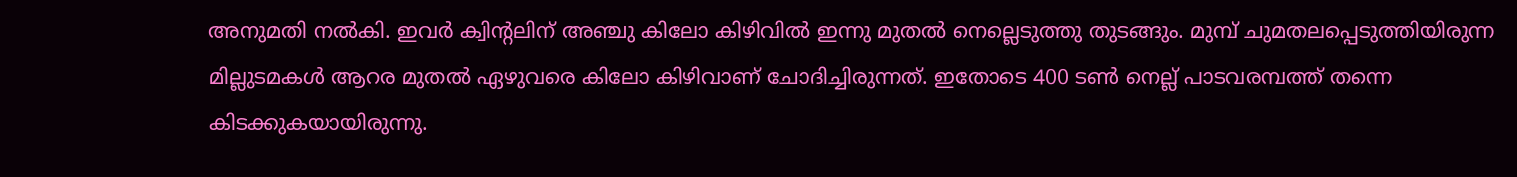അനുമതി നൽകി. ഇവർ ക്വിന്റലിന് അഞ്ചു കിലോ കിഴിവിൽ ഇന്നു മുതൽ നെല്ലെടുത്തു തുടങ്ങും. മുമ്പ് ചുമതലപ്പെടുത്തിയിരുന്ന മില്ലുടമകൾ ആറര മുതൽ ഏഴുവരെ കിലോ കിഴിവാണ് ചോദിച്ചിരുന്നത്. ഇതോടെ 400 ടൺ നെല്ല് പാടവരമ്പത്ത് തന്നെ കിടക്കുകയായിരുന്നു.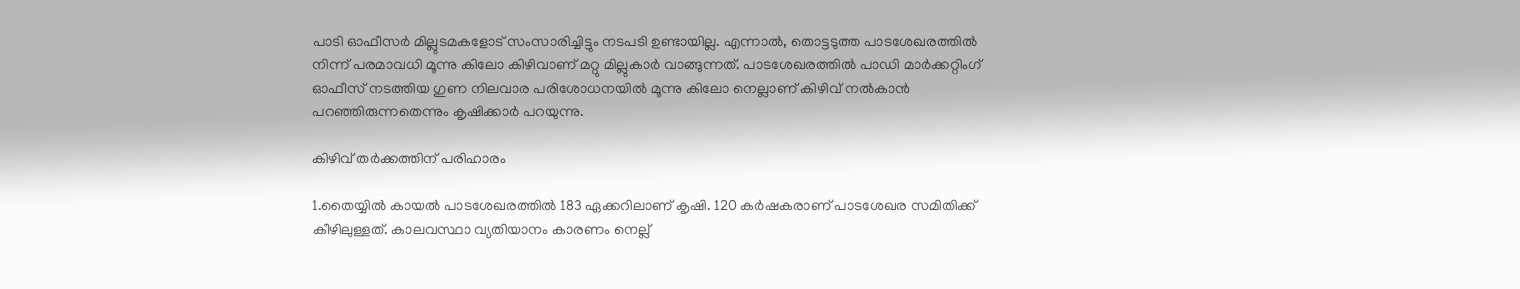പാടി ഓഫീസർ മില്ലുടമകളോട് സംസാരിച്ചിട്ടും നടപടി ഉണ്ടായില്ല. എന്നാൽ, തൊട്ടടുത്ത പാടശേഖരത്തിൽ നിന്ന് പരമാവധി മൂന്നു കിലോ കിഴിവാണ് മറ്റു മില്ലുകാർ വാങ്ങുന്നത്. പാടശേഖരത്തിൽ പാഡി മാർക്കറ്റിംഗ് ഓഫീസ് നടത്തിയ ഗുണ നിലവാര പരിശോധനയിൽ മൂന്നു കിലോ നെല്ലാണ് കിഴിവ് നൽകാൻ പറഞ്ഞിരുന്നതെന്നും കൃഷിക്കാർ പറയുന്നു.

കിഴിവ് തർക്കത്തിന് പരിഹാരം

1.തൈയ്യിൽ കായൽ പാടശേഖരത്തിൽ 183 ഏക്കറിലാണ് കൃഷി. 120 കർഷകരാണ് പാടശേഖര സമിതിക്ക് കീഴിലുള്ളത്. കാലവസ്ഥാ വ്യതിയാനം കാരണം നെല്ല്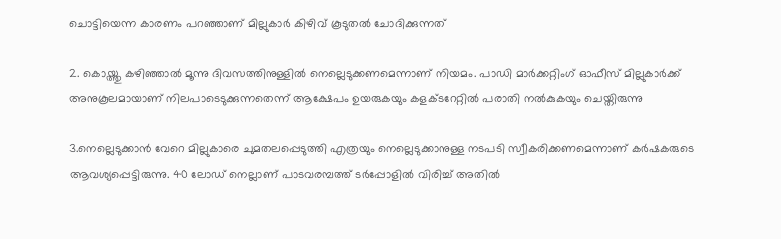ചൊട്ടിയെന്ന കാരണം പറഞ്ഞാണ് മില്ലുകാർ കിഴിവ് കൂടുതൽ ചോദിക്കുന്നത്

2. കൊയ്ത്തു കഴിഞ്ഞാൽ മൂന്നു ദിവസത്തിനുള്ളിൽ നെല്ലെടുക്കണമെന്നാണ് നിയമം. പാഡി മാർക്കറ്റിംഗ് ഓഫീസ് മില്ലുകാർക്ക് അനുകൂലമായാണ് നിലപാടെടുക്കുന്നതെന്ന് ആക്ഷേപം ഉയരുകയും കളക്ടറേറ്റിൽ പരാതി നൽകുകയും ചെയ്തിരുന്നു

3.നെല്ലെടുക്കാൻ വേറെ മില്ലുകാരെ ചുമതലപ്പെടുത്തി എത്രയും നെല്ലെടുക്കാനുള്ള നടപടി സ്വീകരിക്കണമെന്നാണ് കർഷകരുടെ ആവശ്യപ്പെട്ടിരുന്നു. 40 ലോഡ് നെല്ലാണ് പാടവരമ്പത്ത് ടർപ്പോളിൽ വിരിച്ച് അതിൽ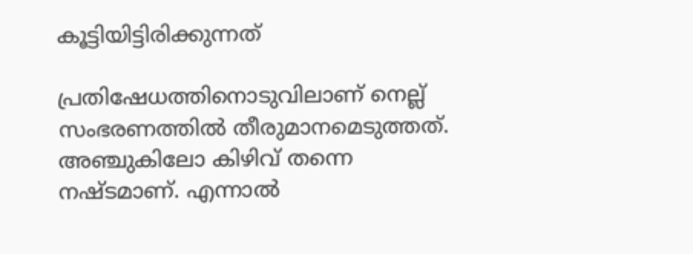കൂട്ടിയിട്ടിരിക്കുന്നത്

പ്രതിഷേധത്തിനൊടുവിലാണ് നെല്ല് സംഭരണത്തിൽ തീരുമാനമെടുത്തത്. അഞ്ചുകിലോ കിഴിവ് തന്നെ നഷ്ടമാണ്. എന്നാൽ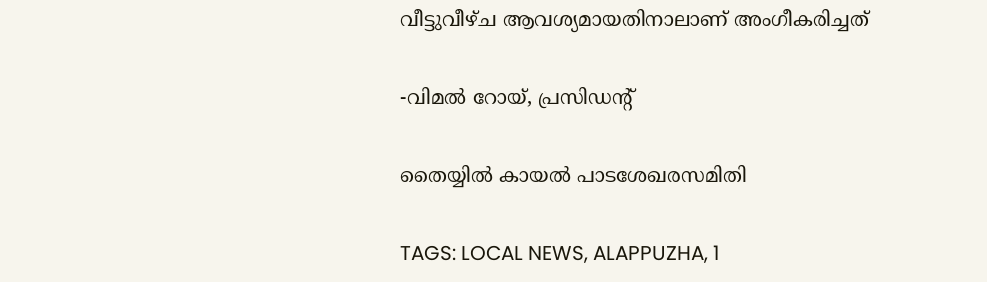വീട്ടുവീഴ്ച ആവശ്യമായതിനാലാണ് അംഗീകരിച്ചത്

-വിമൽ റോയ്, പ്രസിഡന്റ്

തൈയ്യിൽ കായൽ പാടശേഖരസമിതി

TAGS: LOCAL NEWS, ALAPPUZHA, 1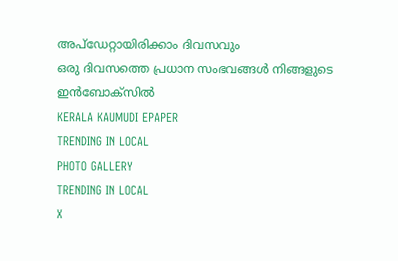അപ്ഡേറ്റായിരിക്കാം ദിവസവും
ഒരു ദിവസത്തെ പ്രധാന സംഭവങ്ങൾ നിങ്ങളുടെ ഇൻബോക്സിൽ
KERALA KAUMUDI EPAPER
TRENDING IN LOCAL
PHOTO GALLERY
TRENDING IN LOCAL
X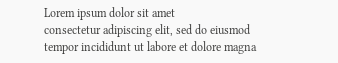Lorem ipsum dolor sit amet
consectetur adipiscing elit, sed do eiusmod tempor incididunt ut labore et dolore magna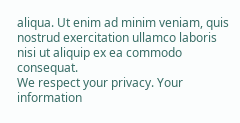aliqua. Ut enim ad minim veniam, quis nostrud exercitation ullamco laboris nisi ut aliquip ex ea commodo consequat.
We respect your privacy. Your information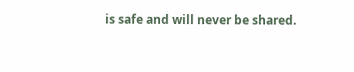is safe and will never be shared.